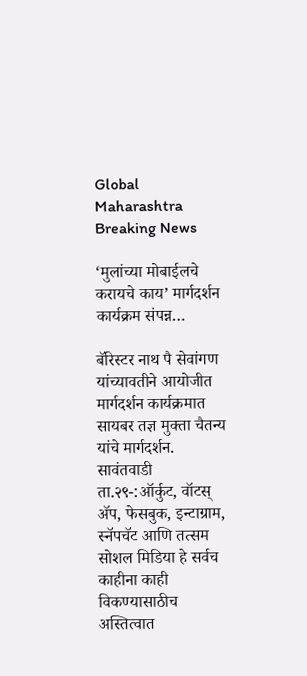Global Maharashtra Breaking News

‘मुलांच्या मोबाईलचे करायचे काय’ मार्गदर्शन कार्यक्रम संपन्न…

बॅरिस्टर नाथ पै सेवांगण यांच्यावतीने आयोजीत मार्गदर्शन कार्यक्रमात सायबर तज्ञ मुक्ता चैतन्य यांचे मार्गदर्शन. सावंतवाडी ता.२९-:ऑर्कुट, वॉटस् ॲप, फेसबुक, इन्टाग्राम, स्नॅपचॅट आणि तत्सम सोशल मिडिया हे सर्वच काहीना काही विकण्यासाठीच अस्तित्वात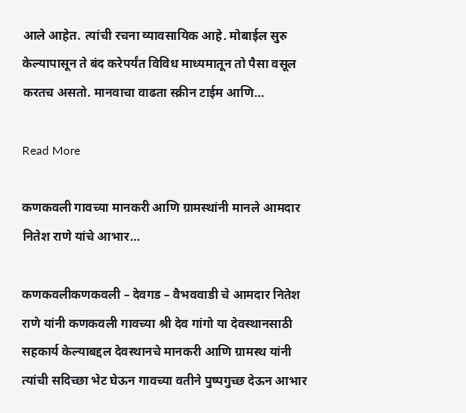आले आहेत. त्यांची रचना व्यावसायिक आहे. मोबाईल सुरु केल्यापासून ते बंद करेपर्यंत विविध माध्यमातून तो पैसा वसूल करतच असतो. मानवाचा वाढता स्क्रीन टाईम आणि…

Read More

कणकवली गावच्या मानकरी आणि ग्रामस्थांनी मानले आमदार नितेश राणे यांचे आभार…

कणकवलीकणकवली – देवगड – वैभववाडी चे आमदार नितेश राणे यांनी कणकवली गावच्या श्री देव गांगो या देवस्थानसाठी सहकार्य केल्याबद्दल देवस्थानचे मानकरी आणि ग्रामस्थ यांनी त्यांची सदिच्छा भेट घेऊन गावच्या वतीने पुष्पगुच्छ देऊन आभार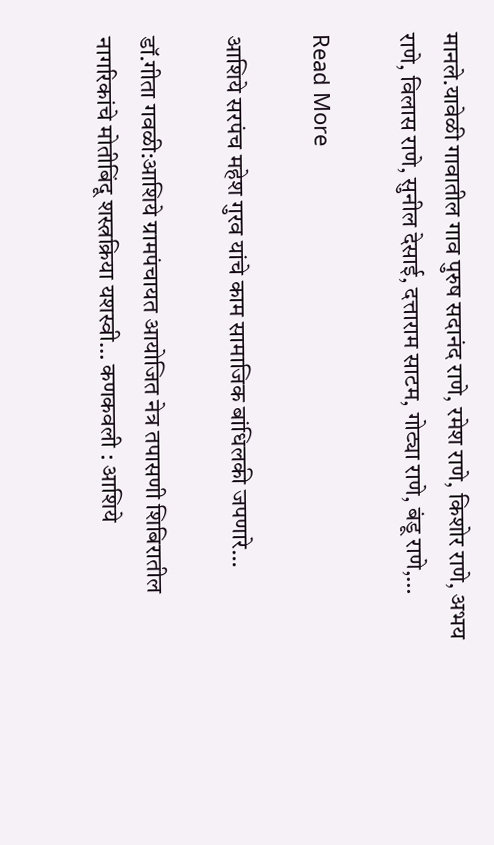मानले.यावेळी गावातील गाव पुरुष सदानंद राणे, रमेश राणे, किशोर राणे, अभय राणे, विलास राणे, सुनील देसाई, दत्ताराम साटम, गोट्या राणे, बंडू राणे,…

Read More

आशिये सरपंच महेश गुरव यांचे काम सामाजिक बांधिलकी जपणारे…

डॉ.गीता गवळी:आशिये ग्रामपंचायत आयोजित नेत्र तपासणी शिबिरातील नागरिकांचे मोतीबिंदू शस्त्रक्रिया यशस्वी… कणकवली : आशिये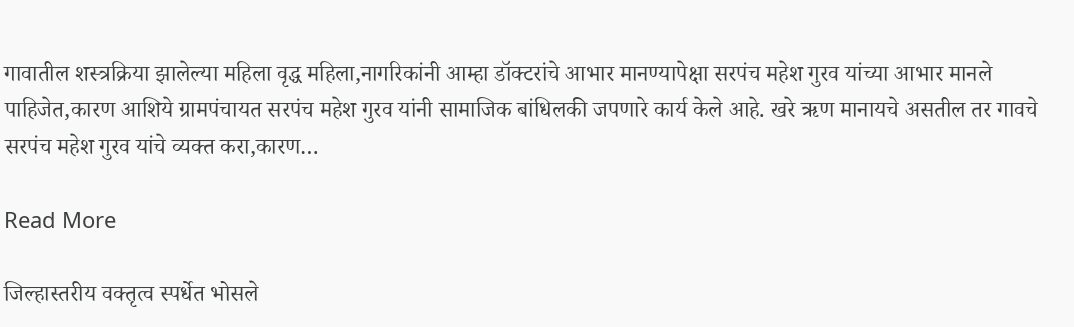गावातील शस्त्रक्रिया झालेल्या महिला वृद्ध महिला,नागरिकांनी आम्हा डॉक्टरांचे आभार मानण्यापेक्षा सरपंच महेश गुरव यांच्या आभार मानले पाहिजेत,कारण आशिये ग्रामपंचायत सरपंच महेश गुरव यांनी सामाजिक बांधिलकी जपणारे कार्य केले आहे. खरे ऋण मानायचे असतील तर गावचे सरपंच महेश गुरव यांचे व्यक्त करा,कारण…

Read More

जिल्हास्तरीय वक्तृत्व स्पर्धेत भोसले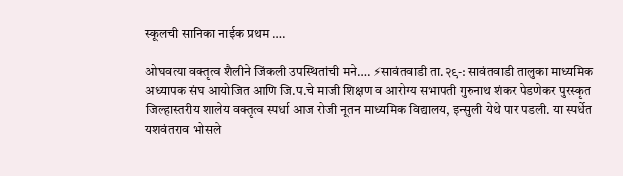स्कूलची सानिका नाईक प्रथम ….

ओघवत्या वक्तृत्व शैलीने जिंकली उपस्थितांची मने…. ⚡सावंतवाडी ता.२९-: सावंतवाडी तालुका माध्यमिक अध्यापक संघ आयोजित आणि जि.प.चे माजी शिक्षण व आरोग्य सभापती गुरुनाथ शंकर पेडणेकर पुरस्कृत जिल्हास्तरीय शालेय वक्तृत्व स्पर्धा आज रोजी नूतन माध्यमिक विद्यालय, इन्सुली येथे पार पडली. या स्पर्धेत यशवंतराव भोसले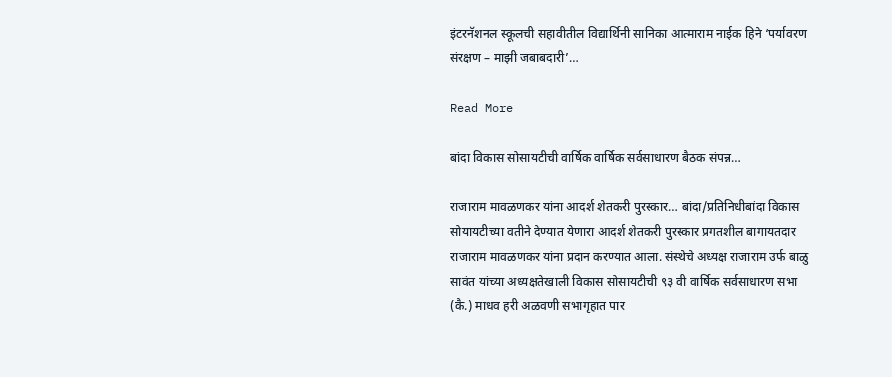इंटरनॅशनल स्कूलची सहावीतील विद्यार्थिनी सानिका आत्माराम नाईक हिने ‘पर्यावरण संरक्षण – माझी जबाबदारी’…

Read More

बांदा विकास सोसायटीची वार्षिक वार्षिक सर्वसाधारण बैठक संपन्न…

राजाराम मावळणकर यांना आदर्श शेतकरी पुरस्कार… बांदा/प्रतिनिधीबांदा विकास सोयायटीच्या वतीने देण्यात येणारा आदर्श शेतकरी पुरस्कार प्रगतशील बागायतदार राजाराम मावळणकर यांना प्रदान करण्यात आला. संस्थेचे अध्यक्ष राजाराम उर्फ बाळु सावंत यांच्या अध्यक्षतेखाली विकास सोसायटीची ९३ वी वार्षिक सर्वसाधारण सभा (कै.) माधव हरी अळवणी सभागृहात पार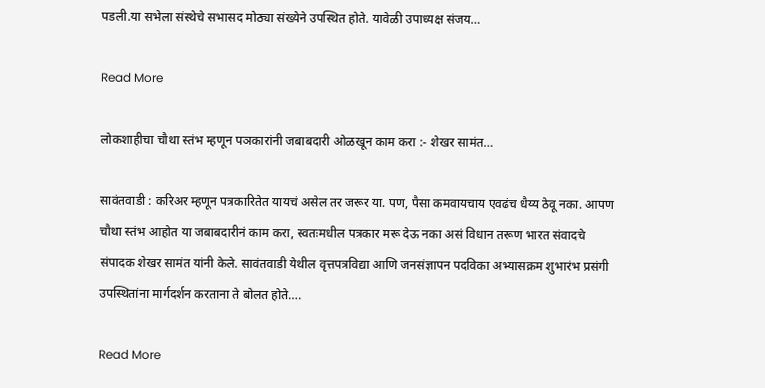पडली.या सभेला संस्थेचे सभासद मोठ्या संख्येने उपस्थित होते. यावेळी उपाध्यक्ष संजय…

Read More

लोकशाहीचा चौथा स्तंभ म्हणून पञकारांनी जबाबदारी ओळखून काम करा :- शेखर सामंत…

सावंतवाडी : करिअर म्हणून पत्रकारितेत यायचं असेल तर जरूर या. पण, पैसा कमवायचाय एवढंच धैय्य ठेवू नका. आपण चौथा स्तंभ आहोत या जबाबदारीनं काम करा, स्वतःमधील पत्रकार मरू देऊ नका असं विधान तरूण भारत संवादचे संपादक शेखर सामंत यांनी केले. सावंतवाडी येथील वृत्तपत्रविद्या आणि जनसंज्ञापन पदविका अभ्यासक्रम शुभारंभ प्रसंगी उपस्थितांना मार्गदर्शन करताना ते बोलत होते….

Read More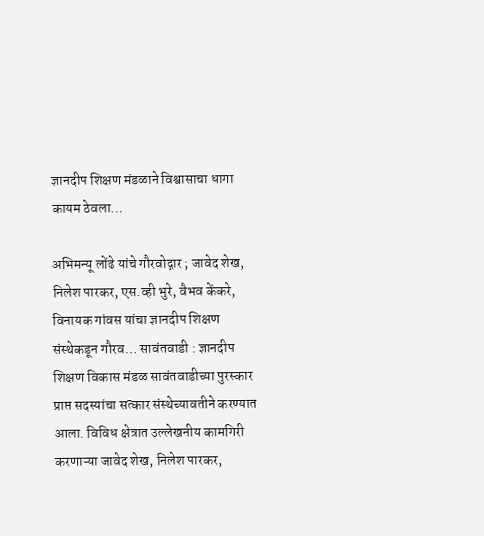ज्ञानदीप शिक्षण मंडळाने विश्वासाचा धागा कायम ठेवला…

अभिमन्यू लोंढे यांचे गौरवोद्गार ; जावेद शेख, निलेश पारकर, एस.व्ही भुरे, वैभव केंकरे, विनायक गांवस यांचा ज्ञानदीप शिक्षण संस्थेकडून गौरव… सावंतवाडी : ज्ञानदीप शिक्षण विकास मंडळ सावंतवाडीच्या पुरस्कार प्राप्त सदस्यांचा सत्कार संस्थेच्यावतीने करण्यात आला. विविध क्षेत्रात उल्लेखनीय कामगिरी करणाऱ्या जावेद शेख, निलेश पारकर,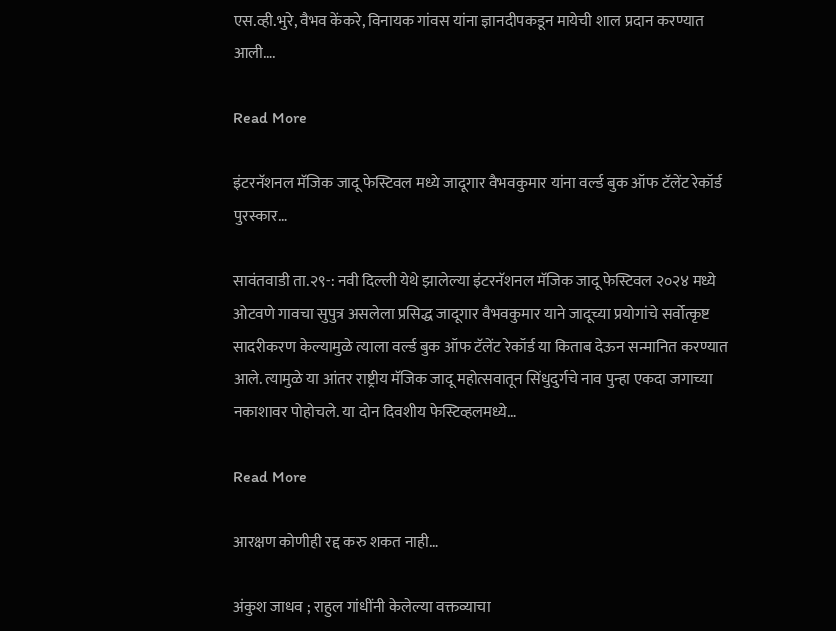एस.व्ही.भुरे, वैभव केंकरे, विनायक गांवस यांना ज्ञानदीपकडून मायेची शाल प्रदान करण्यात आली….

Read More

इंटरनॅशनल मॅजिक जादू फेस्टिवल मध्ये जादूगार वैभवकुमार यांना वर्ल्ड बुक ऑफ टॅलेंट रेकॉर्ड पुरस्कार…

सावंतवाडी ता.२९-: नवी दिल्ली येथे झालेल्या इंटरनॅशनल मॅजिक जादू फेस्टिवल २०२४ मध्ये ओटवणे गावचा सुपुत्र असलेला प्रसिद्ध जादूगार वैभवकुमार याने जादूच्या प्रयोगांचे सर्वोत्कृष्ट सादरीकरण केल्यामुळे त्याला वर्ल्ड बुक ऑफ टॅलेंट रेकॉर्ड या किताब देऊन सन्मानित करण्यात आले. त्यामुळे या आंतर राष्ट्रीय मॅजिक जादू महोत्सवातून सिंधुदुर्गचे नाव पुन्हा एकदा जगाच्या नकाशावर पोहोचले. या दोन दिवशीय फेस्टिव्हलमध्ये…

Read More

आरक्षण कोणीही रद्द करु शकत नाही…

अंकुश जाधव ; राहुल गांधींनी केलेल्या वक्तव्याचा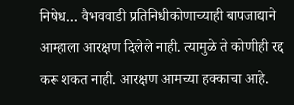निषेध… वैभववाडी प्रतिनिधीकोणाच्याही बापजाद्याने आम्हाला आरक्षण दिलेले नाही. त्यामुळे ते कोणीही रद्द करू शकत नाही. आरक्षण आमच्या हक्काचा आहे.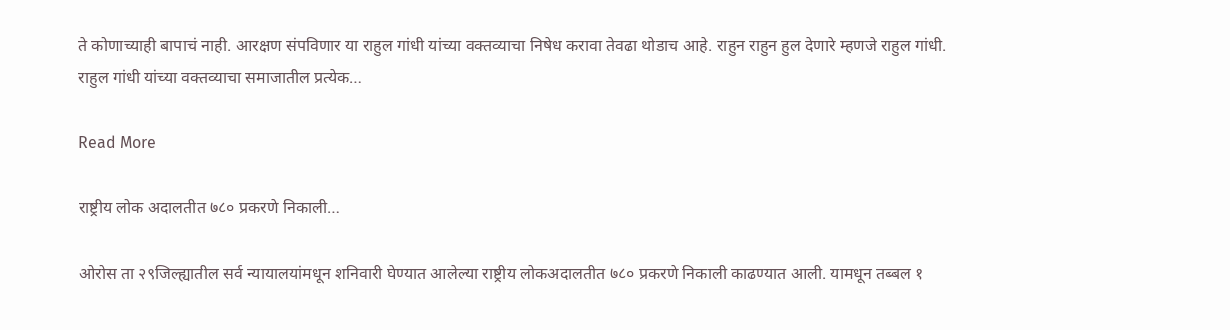ते कोणाच्याही बापाचं नाही. आरक्षण संपविणार या राहुल गांधी यांच्या वक्तव्याचा निषेध करावा तेवढा थोडाच आहे. राहुन राहुन हुल देणारे म्हणजे राहुल गांधी. राहुल गांधी यांच्या वक्तव्याचा समाजातील प्रत्येक…

Read More

राष्ट्रीय लोक अदालतीत ७८० प्रकरणे निकाली…

ओरोस ता २९जिल्ह्यातील सर्व न्यायालयांमधून शनिवारी घेण्यात आलेल्या राष्ट्रीय लोकअदालतीत ७८० प्रकरणे निकाली काढण्यात आली. यामधून तब्बल १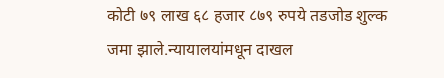कोटी ७९ लाख ६८ हजार ८७९ रुपये तडजोड शुल्क जमा झाले.न्यायालयांमधून दाखल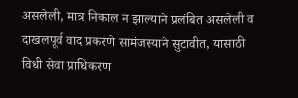असलेली, मात्र निकाल न झाल्याने प्रलंबित असलेली व दाखलपूर्व वाद प्रकरणे सामंजस्याने सुटावीत, यासाठी विधी सेवा प्राधिकरण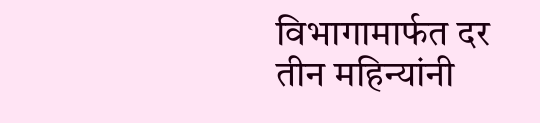विभागामार्फत दर तीन महिन्यांनी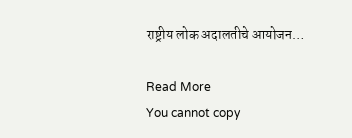राष्ट्रीय लोक अदालतीचे आयोजन…

Read More
You cannot copy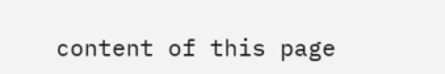content of this page